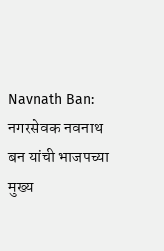Navnath Ban: नगरसेवक नवनाथ बन यांची भाजपच्या मुख्य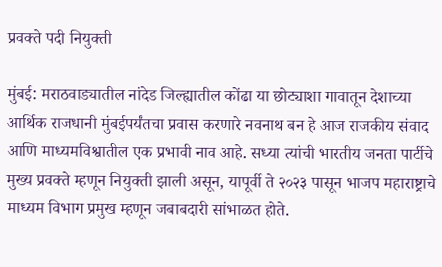प्रवक्ते पदी नियुक्ती

मुंबई: मराठवाड्यातील नांदेड जिल्ह्यातील कोंढा या छोट्याशा गावातून देशाच्या आर्थिक राजधानी मुंबईपर्यंतचा प्रवास करणारे नवनाथ बन हे आज राजकीय संवाद आणि माध्यमविश्वातील एक प्रभावी नाव आहे. सध्या त्यांची भारतीय जनता पार्टीचे मुख्य प्रवक्ते म्हणून नियुक्ती झाली असून, यापूर्वी ते २०२३ पासून भाजप महाराष्ट्राचे माध्यम विभाग प्रमुख म्हणून जबाबदारी सांभाळत होते.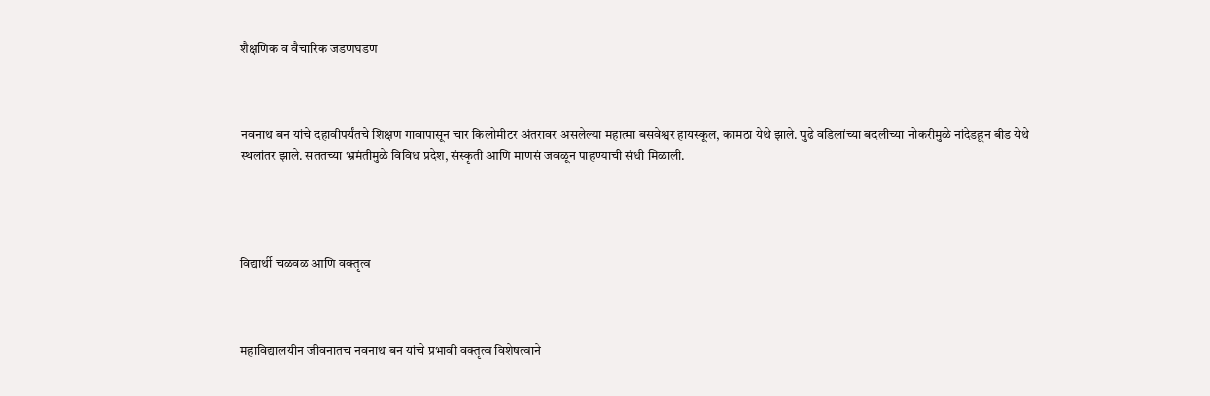शैक्षणिक व वैचारिक जडणघडण



नवनाथ बन यांचे दहावीपर्यंतचे शिक्षण गावापासून चार किलोमीटर अंतरावर असलेल्या महात्मा बसवेश्वर हायस्कूल, कामठा येथे झाले. पुढे वडिलांच्या बदलीच्या नोकरीमुळे नांदेडहून बीड येथे स्थलांतर झाले. सततच्या भ्रमंतीमुळे विविध प्रदेश, संस्कृती आणि माणसं जवळून पाहण्याची संधी मिळाली.




विद्यार्थी चळवळ आणि वक्तृत्व



महाविद्यालयीन जीवनातच नवनाथ बन यांचे प्रभावी वक्तृत्व विशेषत्वाने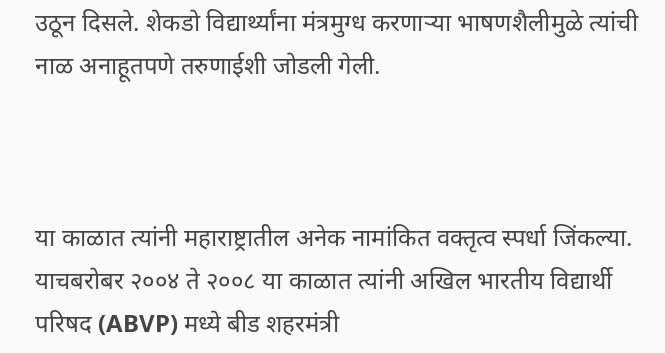उठून दिसले. शेकडो विद्यार्थ्यांना मंत्रमुग्ध करणाऱ्या भाषणशैलीमुळे त्यांची नाळ अनाहूतपणे तरुणाईशी जोडली गेली.



या काळात त्यांनी महाराष्ट्रातील अनेक नामांकित वक्तृत्व स्पर्धा जिंकल्या. याचबरोबर २००४ ते २००८ या काळात त्यांनी अखिल भारतीय विद्यार्थी परिषद (ABVP) मध्ये बीड शहरमंत्री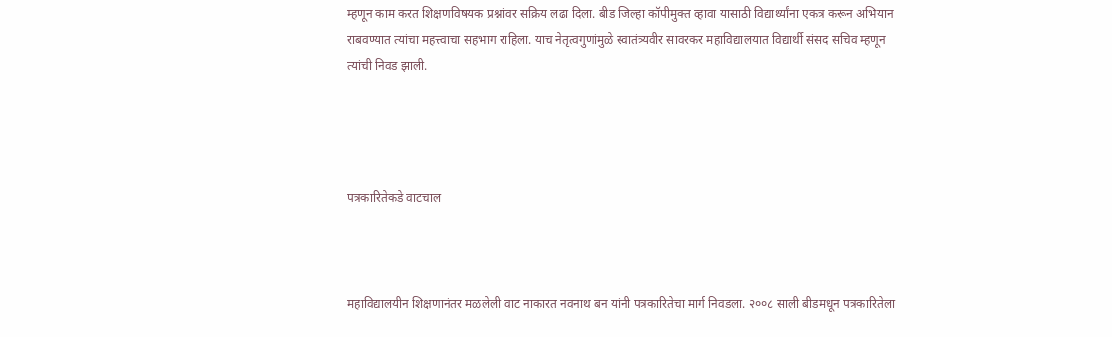म्हणून काम करत शिक्षणविषयक प्रश्नांवर सक्रिय लढा दिला. बीड जिल्हा कॉपीमुक्त व्हावा यासाठी विद्यार्थ्यांना एकत्र करून अभियान राबवण्यात त्यांचा महत्त्वाचा सहभाग राहिला. याच नेतृत्वगुणांमुळे स्वातंत्र्यवीर सावरकर महाविद्यालयात विद्यार्थी संसद सचिव म्हणून त्यांची निवड झाली.




पत्रकारितेकडे वाटचाल



महाविद्यालयीन शिक्षणानंतर मळलेली वाट नाकारत नवनाथ बन यांनी पत्रकारितेचा मार्ग निवडला. २००८ साली बीडमधून पत्रकारितेला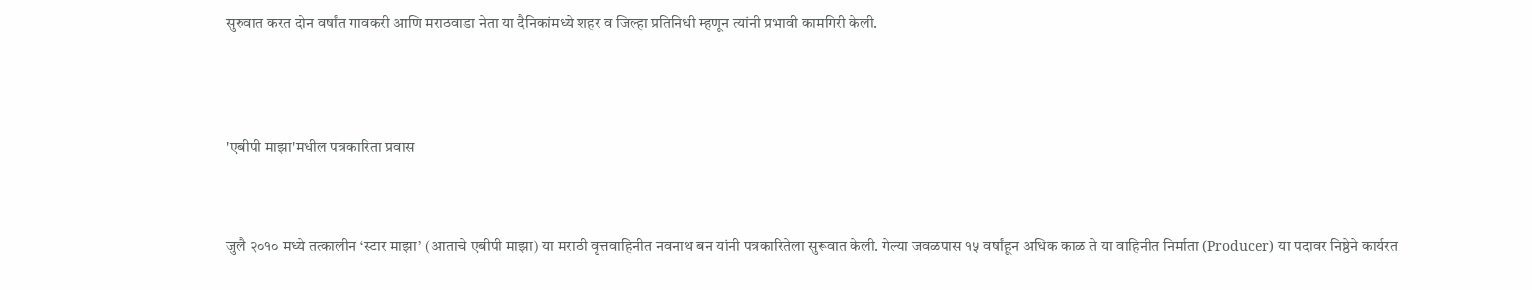सुरुवात करत दोन वर्षांत गावकरी आणि मराठवाडा नेता या दैनिकांमध्ये शहर व जिल्हा प्रतिनिधी म्हणून त्यांनी प्रभावी कामगिरी केली.




'एबीपी माझा'मधील पत्रकारिता प्रवास



जुलै २०१० मध्ये तत्कालीन ‘स्टार माझा’ (आताचे एबीपी माझा) या मराठी वृत्तवाहिनीत नवनाथ बन यांनी पत्रकारितेला सुरूवात केली. गेल्या जवळपास १५ वर्षांहून अधिक काळ ते या वाहिनीत निर्माता (Producer) या पदावर निष्ठेने कार्यरत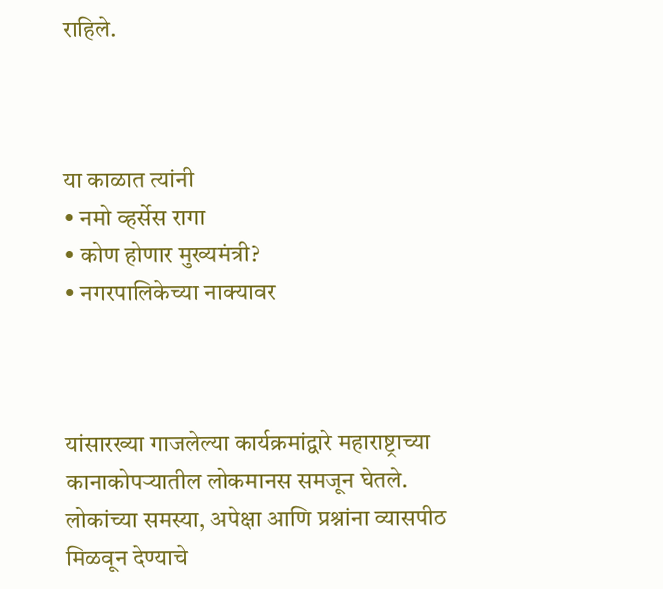राहिले.



या काळात त्यांनी
• नमो व्हर्सेस रागा
• कोण होणार मुख्यमंत्री?
• नगरपालिकेच्या नाक्यावर



यांसारख्या गाजलेल्या कार्यक्रमांद्वारे महाराष्ट्राच्या कानाकोपऱ्यातील लोकमानस समजून घेतले. लोकांच्या समस्या, अपेक्षा आणि प्रश्नांना व्यासपीठ मिळवून देण्याचे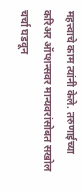महत्त्वाचे काम त्यांनी केले. तरुणाईच्या करिअर ऑप्शन्सवर मान्यवरांसोबत सखोल चर्चा घडवून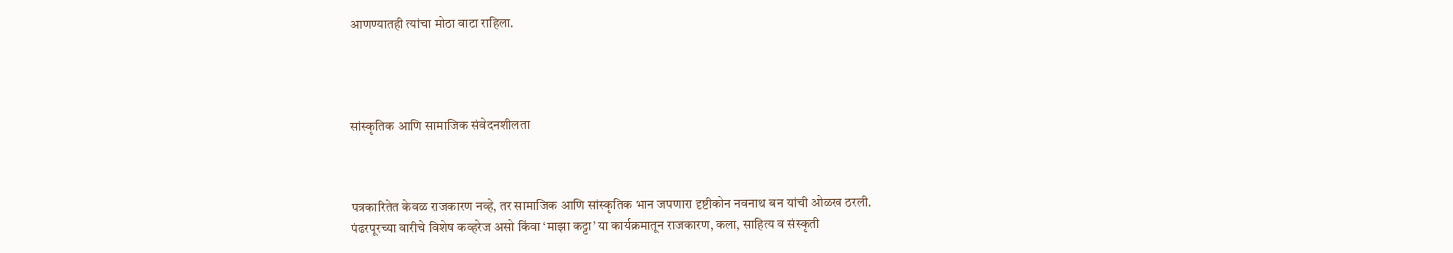आणण्यातही त्यांचा मोठा वाटा राहिला.




सांस्कृतिक आणि सामाजिक संवेदनशीलता



पत्रकारितेत केवळ राजकारण नव्हे, तर सामाजिक आणि सांस्कृतिक भान जपणारा दृष्टीकोन नवनाथ बन यांची ओळख ठरली.
पंढरपूरच्या वारीचे विशेष कव्हरेज असो किंवा ‘माझा कट्टा’ या कार्यक्रमातून राजकारण, कला, साहित्य व संस्कृती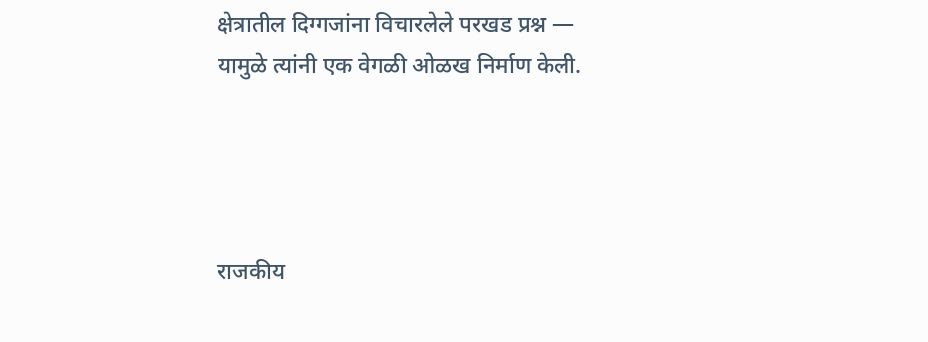क्षेत्रातील दिग्गजांना विचारलेले परखड प्रश्न — यामुळे त्यांनी एक वेगळी ओळख निर्माण केली.




राजकीय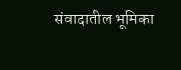संवादातील भूमिका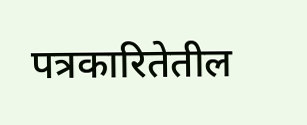पत्रकारितेतील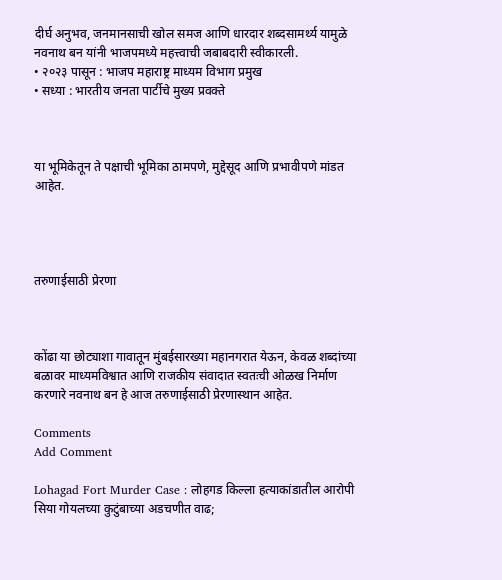दीर्घ अनुभव, जनमानसाची खोल समज आणि धारदार शब्दसामर्थ्य यामुळे नवनाथ बन यांनी भाजपमध्ये महत्त्वाची जबाबदारी स्वीकारली.
• २०२३ पासून : भाजप महाराष्ट्र माध्यम विभाग प्रमुख
• सध्या : भारतीय जनता पार्टीचे मुख्य प्रवक्ते



या भूमिकेतून ते पक्षाची भूमिका ठामपणे, मुद्देसूद आणि प्रभावीपणे मांडत आहेत.




तरुणाईसाठी प्रेरणा



कोंढा या छोट्याशा गावातून मुंबईसारख्या महानगरात येऊन, केवळ शब्दांच्या बळावर माध्यमविश्वात आणि राजकीय संवादात स्वतःची ओळख निर्माण करणारे नवनाथ बन हे आज तरुणाईसाठी प्रेरणास्थान आहेत.

Comments
Add Comment

Lohagad Fort Murder Case : लोहगड किल्ला हत्याकांडातील आरोपी सिया गोयलच्या कुटुंबाच्या अडचणीत वाढ;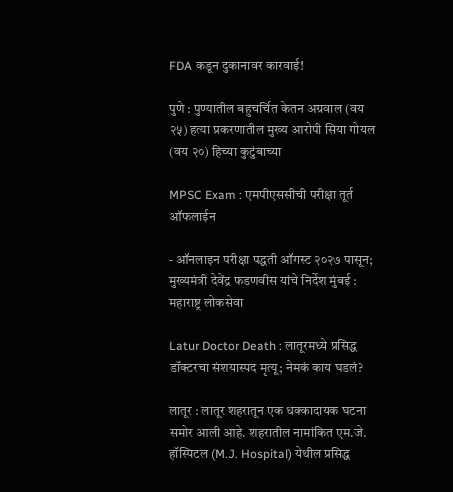FDA कडून दुकानावर कारवाई!

पुणे : पुण्यातील बहुचर्चित केतन अग्रवाल (वय २५) हत्या प्रकरणातील मुख्य आरोपी सिया गोयल (वय २०) हिच्या कुटुंबाच्या

MPSC Exam : एमपीएससीची परीक्षा तूर्त ऑफलाईन

- ऑनलाइन परीक्षा पद्धती ऑगस्ट २०२७ पासून; मुख्यमंत्री देवेंद्र फडणवीस यांचे निर्देश मुंबई : महाराष्ट्र लोकसेवा

Latur Doctor Death : लातूरमध्ये प्रसिद्ध डॉक्टरचा संशयास्पद मृत्यू; नेमकं काय घडलं?

लातूर : लातूर शहरातून एक धक्कादायक घटना समोर आली आहे. शहरातील नामांकित एम.जे. हॉस्पिटल (M.J. Hospital) येथील प्रसिद्ध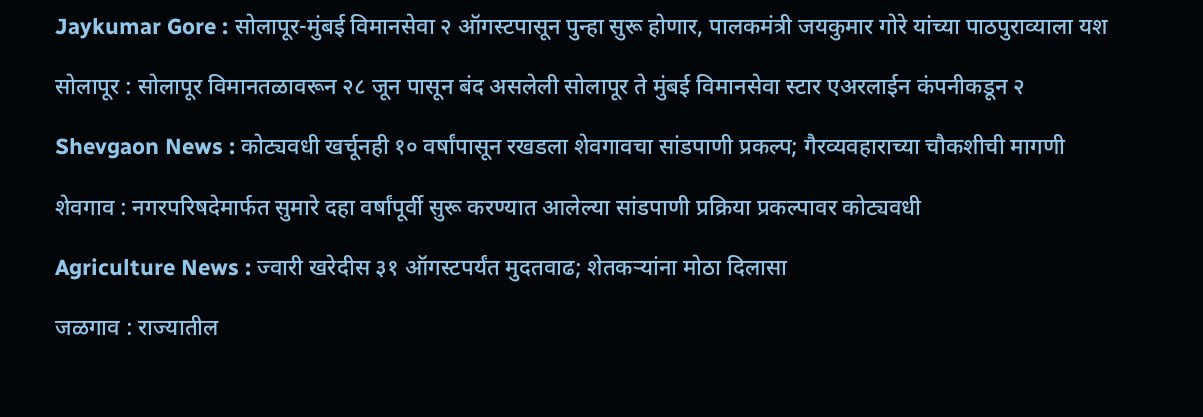Jaykumar Gore : सोलापूर-मुंबई विमानसेवा २ ऑगस्टपासून पुन्हा सुरू होणार, पालकमंत्री जयकुमार गोरे यांच्या पाठपुराव्याला यश

सोलापूर : सोलापूर विमानतळावरून २८ जून पासून बंद असलेली सोलापूर ते मुंबई विमानसेवा स्टार एअरलाईन कंपनीकडून २

Shevgaon News : कोट्यवधी खर्चूनही १० वर्षांपासून रखडला शेवगावचा सांडपाणी प्रकल्प; गैरव्यवहाराच्या चौकशीची मागणी

शेवगाव : नगरपरिषदेमार्फत सुमारे दहा वर्षांपूर्वी सुरू करण्यात आलेल्या सांडपाणी प्रक्रिया प्रकल्पावर कोट्यवधी

Agriculture News : ज्वारी खरेदीस ३१ ऑगस्टपर्यंत मुदतवाढ; शेतकऱ्यांना मोठा दिलासा

जळगाव : राज्यातील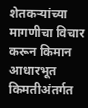शेतकऱ्यांच्या मागणीचा विचार करून किमान आधारभूत किमतीअंतर्गत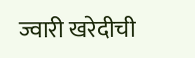ज्वारी खरेदीची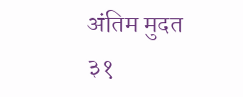अंतिम मुदत ३१